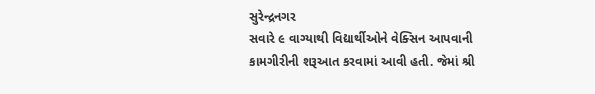સુરેન્દ્રનગર
સવારે ૯ વાગ્યાથી વિદ્યાર્થીઓને વેક્સિન આપવાની કામગીરીની શરૂઆત કરવામાં આવી હતી. જેમાં શ્રી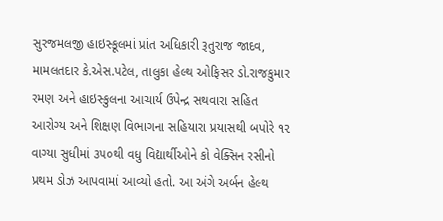સુરજમલજી હાઇસ્કૂલમાં પ્રાંત અધિકારી રૂતુરાજ જાદવ, મામલતદાર કે.એસ.પટેલ, તાલુકા હેલ્થ ઓફિસર ડો.રાજકુમાર રમણ અને હાઇસ્કુલના આચાર્ય ઉપેન્દ્ર સથવારા સહિત આરોગ્ય અને શિક્ષણ વિભાગના સહિયારા પ્રયાસથી બપોરે ૧૨ વાગ્યા સુધીમાં ૩૫૦થી વધુ વિદ્યાર્થીઓને કો વેક્સિન રસીનો પ્રથમ ડોઝ આપવામાં આવ્યો હતો. આ અંગે અર્બન હેલ્થ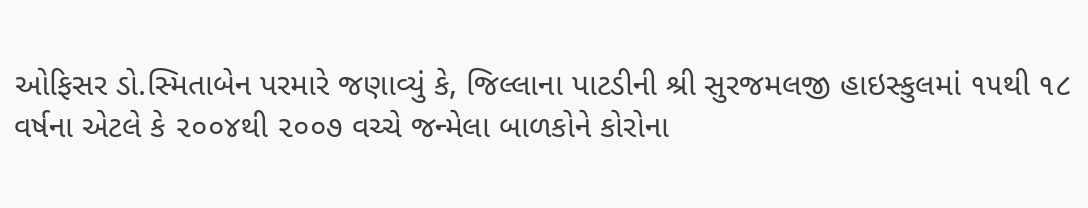ઓફિસર ડો.સ્મિતાબેન પરમારે જણાવ્યું કે, જિલ્લાના પાટડીની શ્રી સુરજમલજી હાઇસ્કુલમાં ૧૫થી ૧૮ વર્ષના એટલે કે ૨૦૦૪થી ૨૦૦૭ વચ્ચે જન્મેલા બાળકોને કોરોના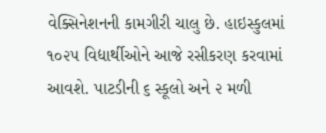વેક્સિનેશનની કામગીરી ચાલુ છે. હાઇસ્કુલમાં ૧૦૨૫ વિદ્યાર્થીઓને આજે રસીકરણ કરવામાં આવશે. પાટડીની ૬ સ્કૂલો અને ૨ મળી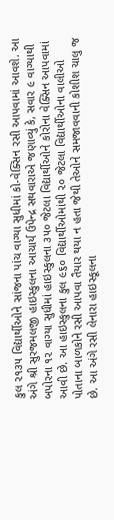કુલ ૨૧૩૫ વિદ્યાર્થીઓને સાંજના પાંચ વાગ્યા સુધીમાં કો-વેક્સિન રસી આપવામાં આવશે. આ અંગે શ્રી સુરજમલજી હાઇસ્કુલના આચાર્ય ઉપેન્દ્ર સથવારાએ જણાવ્યું કે, સવાર ૯ વાગ્યાથી બપોરના ૧૨ વાગ્યા સુધીમાં હાઇસ્કુલના ૩૫૦ જેટલા વિદ્યાર્થીઓને કોરોના વેક્સિન આપવામાં આવી છે. આ હાઇસ્કુલના કુલ ૯૬૦ વિદ્યાર્થીઓમાંથી ૨૦ જેટલા વિદ્યાર્થીઓના વાલીઓ પોતાના બાળકોને રસી આપવા તૈયાર થયા ન હતા જેથી તેઓને સમજાવવાની કોશીશ ચાલુ જ છે. આ અંગે રસી લેનારા હાઇસ્કૂલના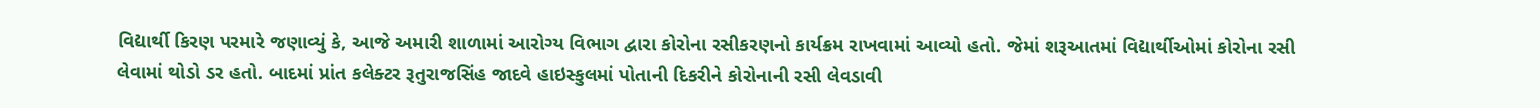વિદ્યાર્થી કિરણ પરમારે જણાવ્યું કે, આજે અમારી શાળામાં આરોગ્ય વિભાગ દ્વારા કોરોના રસીકરણનો કાર્યક્રમ રાખવામાં આવ્યો હતો. જેમાં શરૂઆતમાં વિદ્યાર્થીઓમાં કોરોના રસી લેવામાં થોડો ડર હતો. બાદમાં પ્રાંત કલેક્ટર રૂતુરાજસિંહ જાદવે હાઇસ્કુલમાં પોતાની દિકરીને કોરોનાની રસી લેવડાવી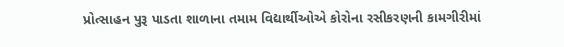પ્રોત્સાહન પુરૂ પાડતા શાળાના તમામ વિદ્યાર્થીઓએ કોરોના રસીકરણની કામગીરીમાં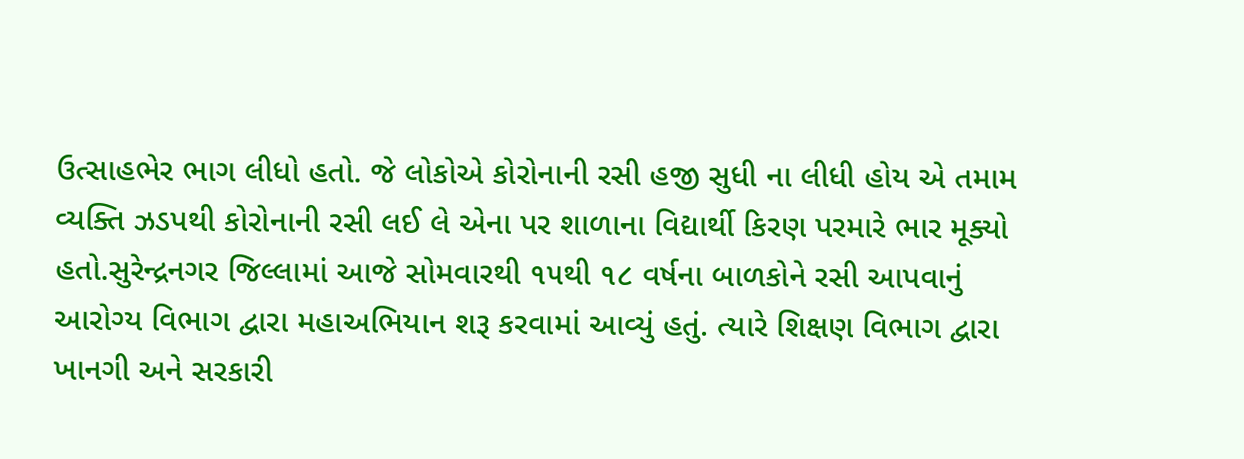ઉત્સાહભેર ભાગ લીધો હતો. જે લોકોએ કોરોનાની રસી હજી સુધી ના લીધી હોય એ તમામ વ્યક્તિ ઝડપથી કોરોનાની રસી લઈ લે એના પર શાળાના વિદ્યાર્થી કિરણ પરમારે ભાર મૂક્યો હતો.સુરેન્દ્રનગર જિલ્લામાં આજે સોમવારથી ૧૫થી ૧૮ વર્ષના બાળકોને રસી આપવાનું આરોગ્ય વિભાગ દ્વારા મહાઅભિયાન શરૂ કરવામાં આવ્યું હતું. ત્યારે શિક્ષણ વિભાગ દ્વારા ખાનગી અને સરકારી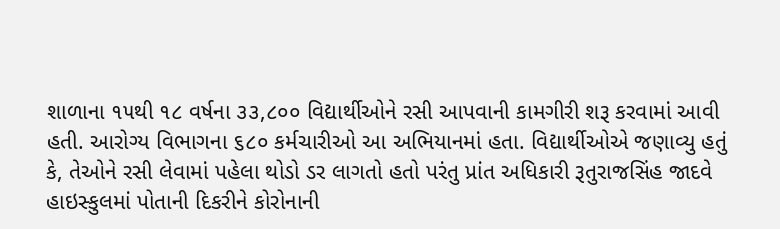શાળાના ૧૫થી ૧૮ વર્ષના ૩૩,૮૦૦ વિદ્યાર્થીઓને રસી આપવાની કામગીરી શરૂ કરવામાં આવી હતી. આરોગ્ય વિભાગના ૬૮૦ કર્મચારીઓ આ અભિયાનમાં હતા. વિદ્યાર્થીઓએ જણાવ્યુ હતું કે, તેઓને રસી લેવામાં પહેલા થોડો ડર લાગતો હતો પરંતુ પ્રાંત અધિકારી રૂતુરાજસિંહ જાદવે હાઇસ્કુલમાં પોતાની દિકરીને કોરોનાની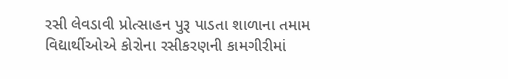રસી લેવડાવી પ્રોત્સાહન પુરૂ પાડતા શાળાના તમામ વિદ્યાર્થીઓએ કોરોના રસીકરણની કામગીરીમાં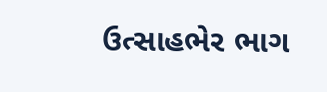ઉત્સાહભેર ભાગ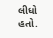લીધો હતો.